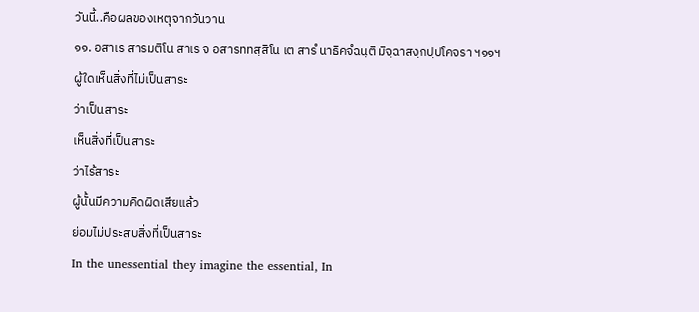วันนี้..คือผลของเหตุจากวันวาน
๑๑. อสาเร สารมติโน สาเร จ อสารททสฺสิโน เต สารํ นาธิคจํฉนฺติ มิจฺฉาสงฺกปฺปโคจรา ฯ๑๑ฯ
ผู้ใดเห็นสิ่งที่ไม่เป็นสาระ
ว่าเป็นสาระ
เห็นสิ่งที่เป็นสาระ
ว่าไร้สาระ
ผู้นั้นมีความคิดผิดเสียแล้ว
ย่อมไม่ประสบสิ่งที่เป็นสาระ
In the unessential they imagine the essential, In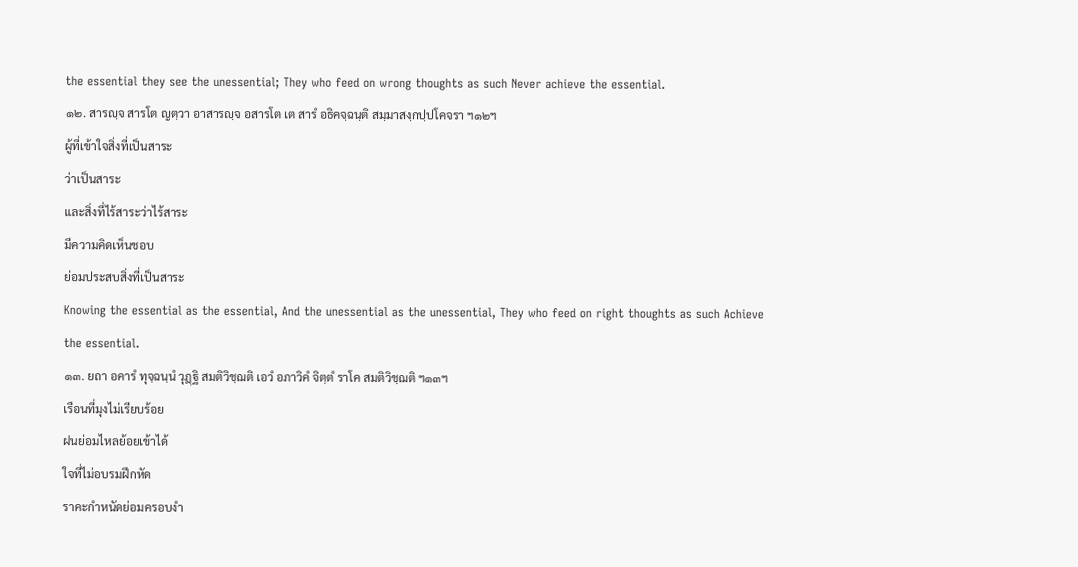the essential they see the unessential; They who feed on wrong thoughts as such Never achieve the essential.
๑๒. สารญฺจ สารโต ญตฺวา อาสารญฺจ อสารโต เต สารํ อธิคจฺฉนฺติ สมฺมาสงฺกปฺปโคจรา ฯ๑๒ฯ
ผู้ที่เข้าใจสิ่งที่เป็นสาระ
ว่าเป็นสาระ
และสิ่งที่ไร้สาระว่าไร้สาระ
มีความคิดเห็นชอบ
ย่อมประสบสิ่งที่เป็นสาระ
Knowing the essential as the essential, And the unessential as the unessential, They who feed on right thoughts as such Achieve the essential.
๑๓. ยถา อคารํ ทุจฺฉนฺนํ วุฎฺฐิ สมติวิชฺฌติ เอวํ อภาวิคํ จิตฺตํ ราโค สมติวิชฺฌติ ฯ๑๓ฯ
เรือนที่มุงไม่เรียบร้อย
ฝนย่อมไหลย้อยเข้าได้
ใจที่ไม่อบรมฝึกหัด
ราคะกำหนัดย่อมครอบงำ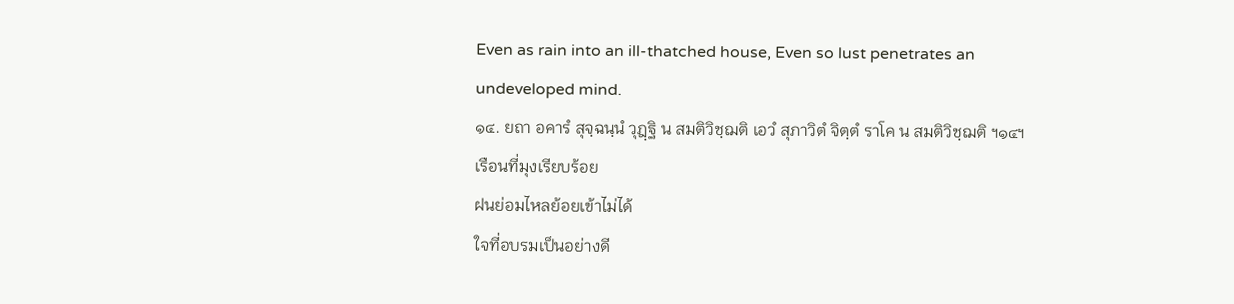Even as rain into an ill-thatched house, Even so lust penetrates an undeveloped mind.
๑๔. ยถา อคารํ สุจฺฉนฺนํ วุฎฺฐิ น สมติวิชฺฌติ เอวํ สุภาวิตํ จิตฺตํ ราโค น สมติวิชฺฌติ ฯ๑๔ฯ
เรือนที่มุงเรียบร้อย
ฝนย่อมไหลย้อยเข้าไม่ได้
ใจที่อบรมเป็นอย่างดี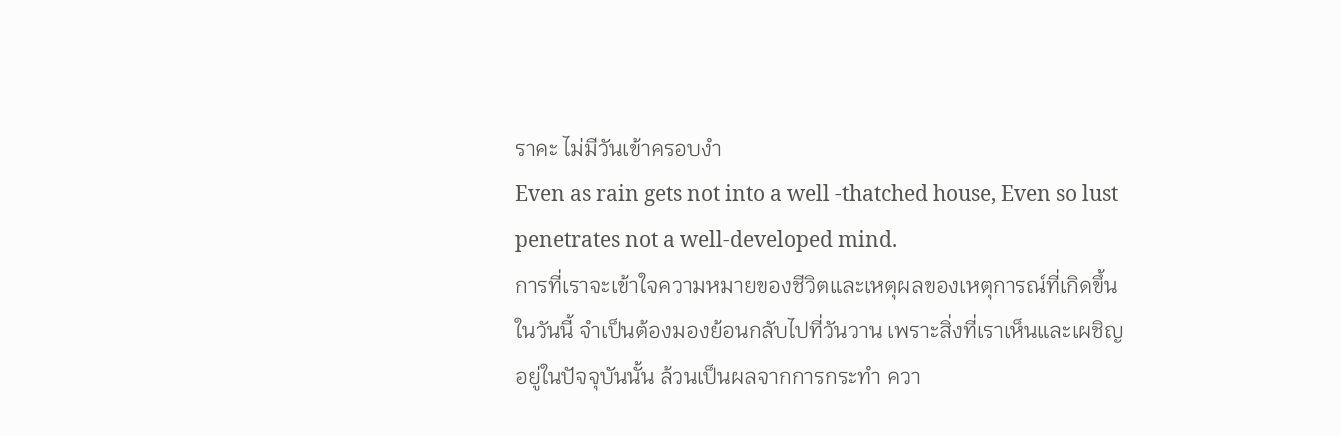ราคะ ไม่มีวันเข้าครอบงำ
Even as rain gets not into a well -thatched house, Even so lust penetrates not a well-developed mind.
การที่เราจะเข้าใจความหมายของชีวิตและเหตุผลของเหตุการณ์ที่เกิดขึ้นในวันนี้ จำเป็นต้องมองย้อนกลับไปที่วันวาน เพราะสิ่งที่เราเห็นและเผชิญอยู่ในปัจจุบันนั้น ล้วนเป็นผลจากการกระทำ ควา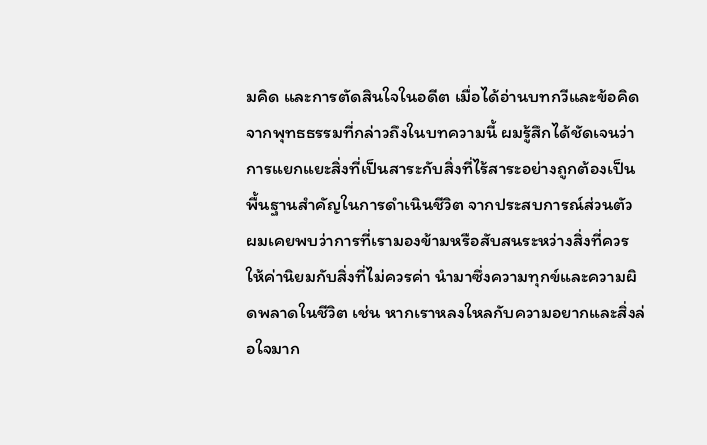มคิด และการตัดสินใจในอดีต เมื่อได้อ่านบทกวีและข้อคิดจากพุทธธรรมที่กล่าวถึงในบทความนี้ ผมรู้สึกได้ชัดเจนว่าการแยกแยะสิ่งที่เป็นสาระกับสิ่งที่ไร้สาระอย่างถูกต้องเป็นพื้นฐานสำคัญในการดำเนินชีวิต จากประสบการณ์ส่วนตัว ผมเคยพบว่าการที่เรามองข้ามหรือสับสนระหว่างสิ่งที่ควรให้ค่านิยมกับสิ่งที่ไม่ควรค่า นำมาซึ่งความทุกข์และความผิดพลาดในชีวิต เช่น หากเราหลงใหลกับความอยากและสิ่งล่อใจมาก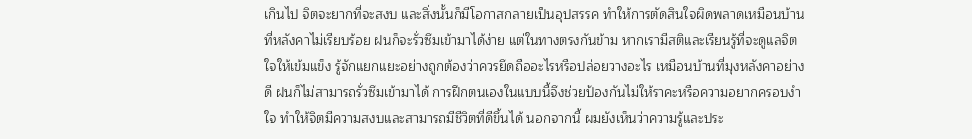เกินไป จิตจะยากที่จะสงบ และสิ่งนั้นก็มีโอกาสกลายเป็นอุปสรรค ทำให้การตัดสินใจผิดพลาดเหมือนบ้านที่หลังคาไม่เรียบร้อย ฝนก็จะรั่วซึมเข้ามาได้ง่าย แต่ในทางตรงกันข้าม หากเรามีสติและเรียนรู้ที่จะดูแลจิตใจให้เข้มแข็ง รู้จักแยกแยะอย่างถูกต้องว่าควรยึดถืออะไรหรือปล่อยวางอะไร เหมือนบ้านที่มุงหลังคาอย่างดี ฝนก็ไม่สามารถรั่วซึมเข้ามาได้ การฝึกตนเองในแบบนี้จึงช่วยป้องกันไม่ให้ราคะหรือความอยากครอบงำใจ ทำให้จิตมีความสงบและสามารถมีชีวิตที่ดีขึ้นได้ นอกจากนี้ ผมยังเห็นว่าความรู้และประ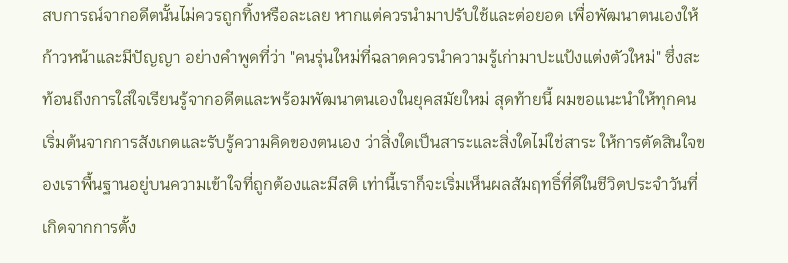สบการณ์จากอดีตนั้นไม่ควรถูกทิ้งหรือละเลย หากแต่ควรนำมาปรับใช้และต่อยอด เพื่อพัฒนาตนเองให้ก้าวหน้าและมีปัญญา อย่างคำพูดที่ว่า "คนรุ่นใหม่ที่ฉลาดควรนำความรู้เก่ามาปะแป้งแต่งตัวใหม่" ซึ่งสะท้อนถึงการใส่ใจเรียนรู้จากอดีตและพร้อมพัฒนาตนเองในยุคสมัยใหม่ สุดท้ายนี้ ผมขอแนะนำให้ทุกคนเริ่มต้นจากการสังเกตและรับรู้ความคิดของตนเอง ว่าสิ่งใดเป็นสาระและสิ่งใดไม่ใช่สาระ ให้การตัดสินใจของเราพื้นฐานอยู่บนความเข้าใจที่ถูกต้องและมีสติ เท่านี้เราก็จะเริ่มเห็นผลสัมฤทธิ์ที่ดีในชีวิตประจำวันที่เกิดจากการตั้ง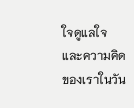ใจดูแลใจและความคิดของเราในวัน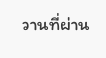วานที่ผ่าน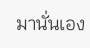มานั่นเอง